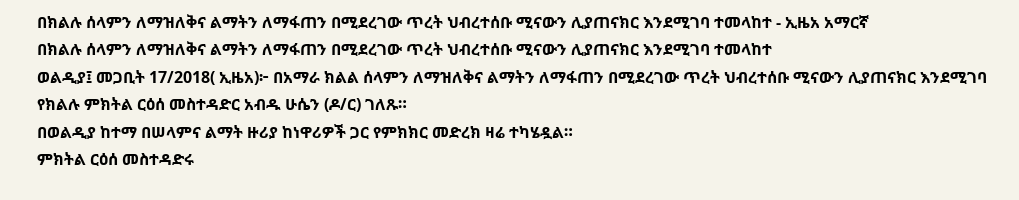በክልሉ ሰላምን ለማዝለቅና ልማትን ለማፋጠን በሚደረገው ጥረት ህብረተሰቡ ሚናውን ሊያጠናክር እንደሚገባ ተመላከተ - ኢዜአ አማርኛ
በክልሉ ሰላምን ለማዝለቅና ልማትን ለማፋጠን በሚደረገው ጥረት ህብረተሰቡ ሚናውን ሊያጠናክር እንደሚገባ ተመላከተ
ወልዲያ፤ መጋቢት 17/2018( ኢዜአ)፦ በአማራ ክልል ሰላምን ለማዝለቅና ልማትን ለማፋጠን በሚደረገው ጥረት ህብረተሰቡ ሚናውን ሊያጠናክር እንደሚገባ የክልሉ ምክትል ርዕሰ መስተዳድር አብዱ ሁሴን (ዶ/ር) ገለጹ።
በወልዲያ ከተማ በሠላምና ልማት ዙሪያ ከነዋሪዎች ጋር የምክክር መድረክ ዛሬ ተካሄዷል።
ምክትል ርዕሰ መስተዳድሩ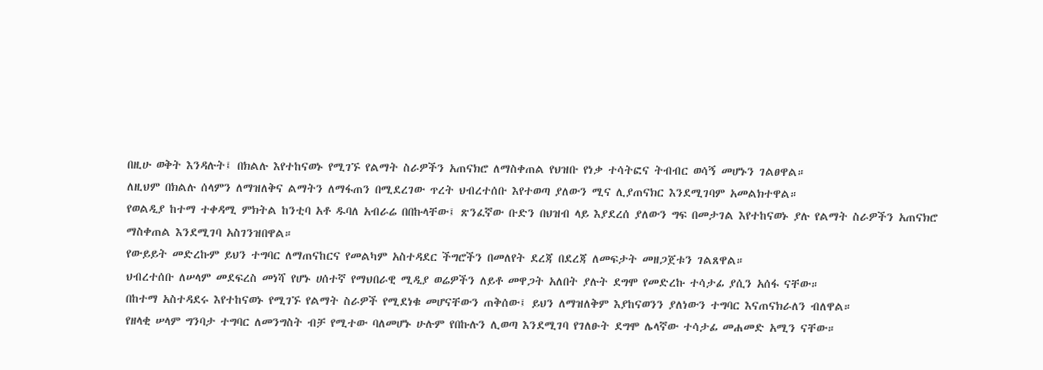በዚሁ ወቅት እንዳሉት፤ በክልሉ እየተከናወኑ የሚገኙ የልማት ስራዎችን አጠናክሮ ለማስቀጠል የህዝቡ የነቃ ተሳትፎና ትብብር ወሳኝ መሆኑን ገልፀዋል።
ለዚህም በክልሉ ሰላምን ለማዝለቅና ልማትን ለማፋጠን በሚደረገው ጥረት ህብረተሰቡ እየተወጣ ያለውን ሚና ሊያጠናክር እንደሚገባም አመልክተዋል።
የወልዲያ ከተማ ተቀዳሚ ምክትል ከንቲባ አቶ ዱባለ አብራሬ በበኩላቸው፤ ጽንፈኛው ቡድን በህዝብ ላይ እያደረሰ ያለውን ግፍ በመታገል እየተከናወኑ ያሉ የልማት ስራዎችን አጠናክሮ ማስቀጠል እንደሚገባ አስገንዝበዋል።
የውይይት መድረኩም ይህን ተግባር ለማጠናከርና የመልካም አስተዳደር ችግሮችን በመለየት ደረጃ በደረጃ ለመፍታት መዘጋጀቱን ገልጸዋል።
ህብረተሰቡ ለሠላም መደፍረስ መነሻ የሆኑ ሀሰተኛ የማህበራዊ ሚዲያ ወሬዎችን ለይቶ መዋጋት አለበት ያሉት ደግሞ የመድረኩ ተሳታፊ ያሲን አሰፋ ናቸው።
በከተማ አስተዳደሩ እየተከናወኑ የሚገኙ የልማት ስራዎች የሚደነቁ መሆናቸውን ጠቅሰው፤ ይህን ለማዝለቅም እያከናወንን ያለነውን ተግባር እናጠናክራለን ብለዋል።
የዘላቂ ሠላም ግንባታ ተግባር ለመንግስት ብቻ የሚተው ባለመሆኑ ሁሉም የበኩሉን ሊወጣ እንደሚገባ የገለፁት ደግሞ ሌላኛው ተሳታፊ መሐመድ አሚን ናቸው።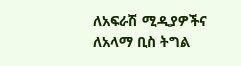ለአፍራሽ ሚዲያዎችና ለአላማ ቢስ ትግል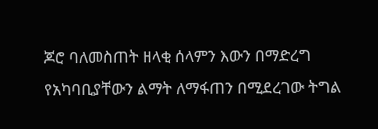ጆሮ ባለመስጠት ዘላቂ ሰላምን እውን በማድረግ የአካባቢያቸውን ልማት ለማፋጠን በሚደረገው ትግል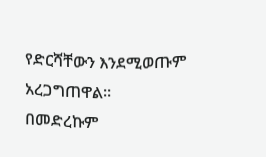የድርሻቸውን እንደሚወጡም አረጋግጠዋል።
በመድረኩም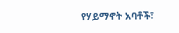የሃይማኖት አባቶች፣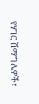የሃገር ሽማግሌዎች፣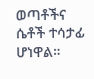ወጣቶችና ሴቶች ተሳታፊ ሆነዋል።